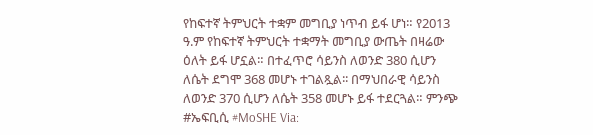የከፍተኛ ትምህርት ተቋም መግቢያ ነጥብ ይፋ ሆነ። የ2013 ዓ.ም የከፍተኛ ትምህርት ተቋማት መግቢያ ውጤት በዛሬው ዕለት ይፋ ሆኗል። በተፈጥሮ ሳይንስ ለወንድ 380 ሲሆን ለሴት ደግሞ 368 መሆኑ ተገልጿል፡፡ በማህበራዊ ሳይንስ ለወንድ 370 ሲሆን ለሴት 358 መሆኑ ይፋ ተደርጓል። ምንጭ #ኤፍቢሲ #MoSHE Via: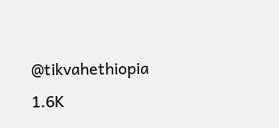@tikvahethiopia 1.6K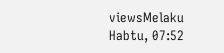viewsMelaku Habtu, 07:52